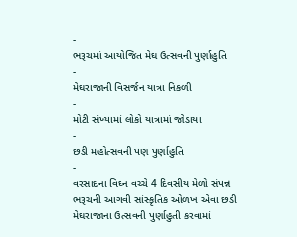-
ભરૂચમાં આયોજિત મેઘ ઉત્સવની પુર્ણાહુતિ
-
મેઘરાજાની વિસર્જન યાત્રા નિકળી
-
મોટી સંખ્યામાં લોકો યાત્રામાં જોડાયા
-
છડી મહોત્સવની પણ પુર્ણાહુતિ
-
વરસાદના વિઘ્ન વચ્ચે 4 દિવસીય મેળો સંપન્ન
ભરૂચની આગવી સાંસ્કૃતિક ઓળખ એવા છડી મેઘરાજાના ઉત્સવની પુર્ણાહુતી કરવામાં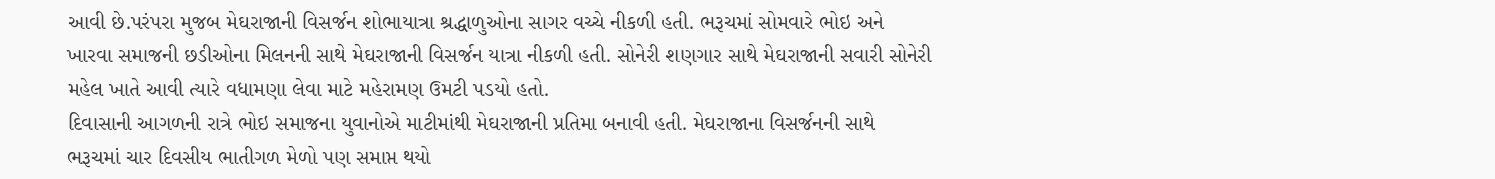આવી છે.પરંપરા મુજબ મેઘરાજાની વિસર્જન શોભાયાત્રા શ્રદ્ધાળુઓના સાગર વચ્ચે નીકળી હતી. ભરૂચમાં સોમવારે ભોઇ અને ખારવા સમાજની છડીઓના મિલનની સાથે મેઘરાજાની વિસર્જન યાત્રા નીકળી હતી. સોનેરી શણગાર સાથે મેઘરાજાની સવારી સોનેરી મહેલ ખાતે આવી ત્યારે વધામણા લેવા માટે મહેરામણ ઉમટી પડયો હતો.
દિવાસાની આગળની રાત્રે ભોઇ સમાજના યુવાનોએ માટીમાંથી મેઘરાજાની પ્રતિમા બનાવી હતી. મેઘરાજાના વિસર્જનની સાથે ભરૂચમાં ચાર દિવસીય ભાતીગળ મેળો પણ સમાપ્ત થયો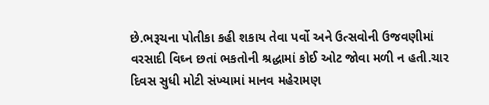છે.ભરૂચના પોતીકા કહી શકાય તેવા પર્વો અને ઉત્સવોની ઉજવણીમાં વરસાદી વિઘ્ન છતાં ભકતોની શ્રદ્ધામાં કોઈ ઓટ જોવા મળી ન હતી.ચાર દિવસ સુધી મોટી સંખ્યામાં માનવ મહેરામણ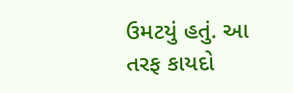ઉમટયું હતું. આ તરફ કાયદો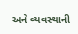અને વ્યવસ્થાની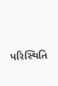પરિસ્થિતિ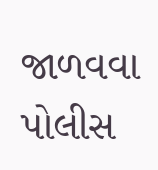જાળવવા પોલીસ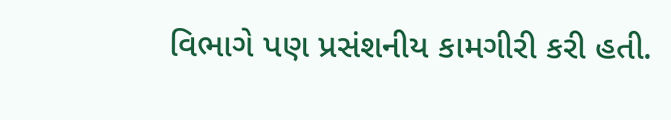વિભાગે પણ પ્રસંશનીય કામગીરી કરી હતી.